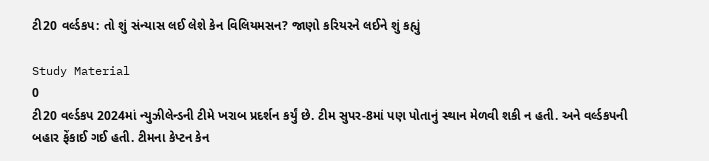ટી20 વર્લ્ડકપ: તો શું સંન્યાસ લઈ લેશે કેન વિલિયમસન? જાણો કરિયરને લઈને શું કહ્યું

Study Material
0
ટી20 વર્લ્ડકપ 2024માં ન્યુઝીલેન્ડની ટીમે ખરાબ પ્રદર્શન કર્યું છે. ટીમ સુપર-8માં પણ પોતાનું સ્થાન મેળવી શકી ન હતી. અને વર્લ્ડકપની બહાર ફેંકાઈ ગઈ હતી. ટીમના કેપ્ટન કેન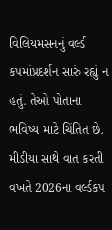વિલિયમસનનું વર્લ્ડ કપમાંપ્રદર્શન સારું રહ્યું ન હતું. તેઓ પોતાના ભવિષ્ય માટે ચિંતિત છે. મીડીયા સાથે વાત કરતી વખતે 2026ના વર્લ્ડકપ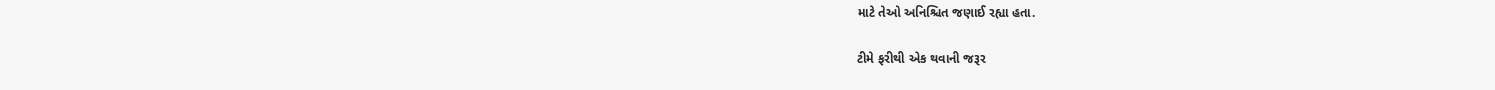માટે તેઓ અનિશ્ચિત જણાઈ રહ્યા હતા.

ટીમે ફરીથી એક થવાની જરૂર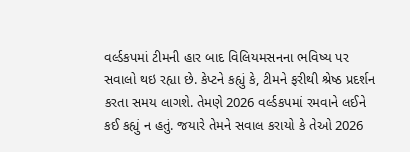વર્લ્ડકપમાં ટીમની હાર બાદ વિલિયમસનના ભવિષ્ય પર સવાલો થઇ રહ્યા છે. કેપ્ટને કહ્યું કે, ટીમને ફરીથી શ્રેષ્ઠ પ્રદર્શન કરતા સમય લાગશે. તેમણે 2026 વર્લ્ડકપમાં રમવાને લઈને કઈ કહ્યું ન હતું. જયારે તેમને સવાલ કરાયો કે તેઓ 2026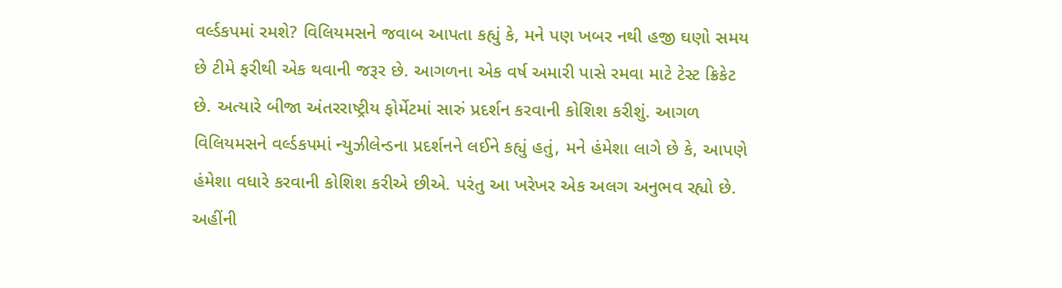વર્લ્ડકપમાં રમશે? વિલિયમસને જવાબ આપતા કહ્યું કે, મને પણ ખબર નથી હજી ઘણો સમય છે ટીમે ફરીથી એક થવાની જરૂર છે. આગળના એક વર્ષ અમારી પાસે રમવા માટે ટેસ્ટ ક્રિકેટ છે. અત્યારે બીજા અંતરરાષ્ટ્રીય ફોર્મેટમાં સારું પ્રદર્શન કરવાની કોશિશ કરીશું. આગળ વિલિયમસને વર્લ્ડકપમાં ન્યુઝીલેન્ડના પ્રદર્શનને લઈને કહ્યું હતું, મને હંમેશા લાગે છે કે, આપણે હંમેશા વધારે કરવાની કોશિશ કરીએ છીએ. પરંતુ આ ખરેખર એક અલગ અનુભવ રહ્યો છે. અહીંની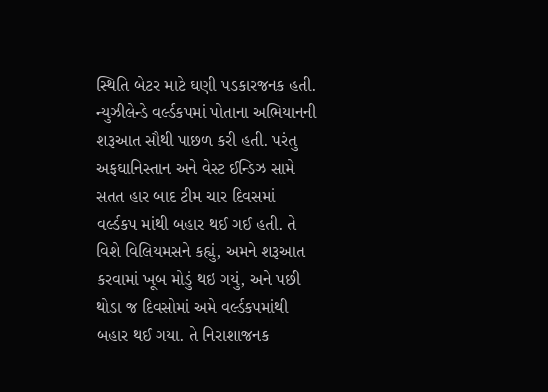સ્થિતિ બેટર માટે ઘણી પડકારજનક હતી. ન્યુઝીલેન્ડે વર્લ્ડકપમાં પોતાના અભિયાનની શરૂઆત સૌથી પાછળ કરી હતી. પરંતુ અફઘાનિસ્તાન અને વેસ્ટ ઈન્ડિઝ સામે સતત હાર બાદ ટીમ ચાર દિવસમાં વર્લ્ડકપ માંથી બહાર થઈ ગઈ હતી. તે વિશે વિલિયમસને કહ્યું, અમને શરૂઆત કરવામાં ખૂબ મોડું થઇ ગયું, અને પછી થોડા જ દિવસોમાં અમે વર્લ્ડકપમાંથી બહાર થઈ ગયા. તે નિરાશાજનક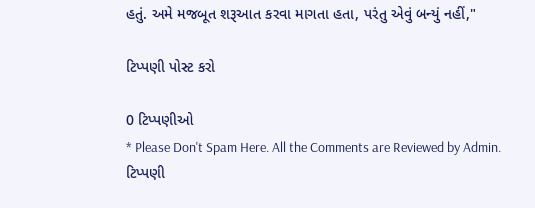હતું. અમે મજબૂત શરૂઆત કરવા માગતા હતા, પરંતુ એવું બન્યું નહીં,"

ટિપ્પણી પોસ્ટ કરો

0 ટિપ્પણીઓ
* Please Don't Spam Here. All the Comments are Reviewed by Admin.
ટિપ્પણી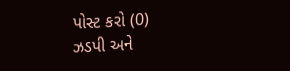પોસ્ટ કરો (0)
ઝડપી અને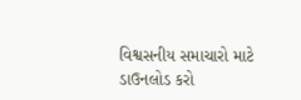વિશ્વસનીય સમાચારો માટે ડાઉનલોડ કરો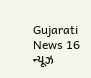Gujarati News 16 ન્યૂઝ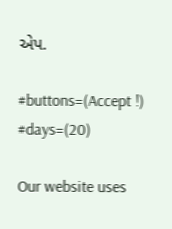એપ.

#buttons=(Accept !) #days=(20)

Our website uses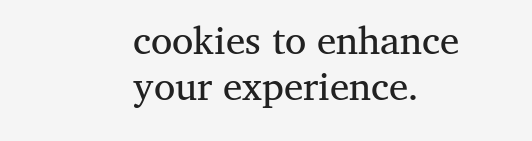cookies to enhance your experience.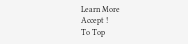Learn More
Accept !
To Top